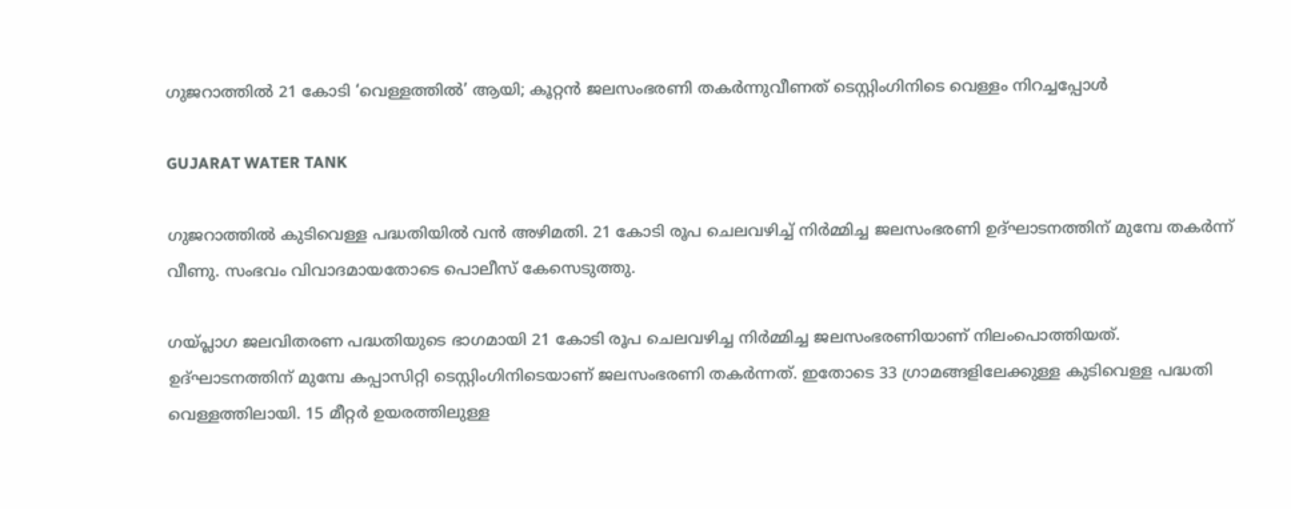ഗുജറാത്തിൽ 21 കോടി ‘വെള്ളത്തിൽ’ ആയി; കൂറ്റൻ ജലസംഭരണി തകർന്നുവീണത് ടെസ്റ്റിംഗിനിടെ വെള്ളം നിറച്ചപ്പോൾ

GUJARAT WATER TANK

ഗുജറാത്തിൽ കുടിവെള്ള പദ്ധതിയിൽ വൻ അഴിമതി. 21 കോടി രൂപ ചെലവഴിച്ച് നിർമ്മിച്ച ജലസംഭരണി ഉദ്ഘാടനത്തിന് മുമ്പേ തകർന്ന് വീണു. സംഭവം വിവാദമായതോടെ പൊലീസ് കേസെടുത്തു.

ഗയ്പ്ലാഗ ജലവിതരണ പദ്ധതിയുടെ ഭാഗമായി 21 കോടി രൂപ ചെലവഴിച്ച നിർമ്മിച്ച ജലസംഭരണിയാണ് നിലംപൊത്തിയത്. ഉദ്ഘാടനത്തിന് മുമ്പേ കപ്പാസിറ്റി ടെസ്റ്റിംഗിനിടെയാണ് ജലസംഭരണി തകർന്നത്. ഇതോടെ 33 ഗ്രാമങ്ങളിലേക്കുള്ള കുടിവെള്ള പദ്ധതി വെള്ളത്തിലായി. 15 മീറ്റർ ഉയരത്തിലുള്ള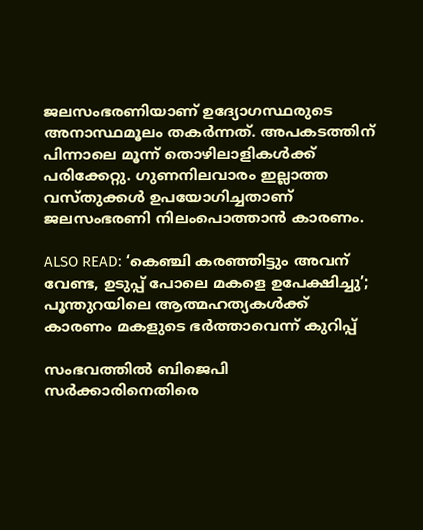ജലസംഭരണിയാണ് ഉദ്യോഗസ്ഥരുടെ അനാസ്ഥമൂലം തകർന്നത്. അപകടത്തിന് പിന്നാലെ മൂന്ന് തൊഴിലാളികൾക്ക് പരിക്കേറ്റു. ഗുണനിലവാരം ഇല്ലാത്ത വസ്തുക്കൾ ഉപയോഗിച്ചതാണ് ജലസംഭരണി നിലംപൊത്താൻ കാരണം.

ALSO READ: ‘കെഞ്ചി കരഞ്ഞിട്ടും അവന് വേണ്ട, ഉടുപ്പ് പോലെ മകളെ ഉപേക്ഷിച്ചു’; പൂന്തുറയിലെ ആത്മഹത്യകൾക്ക് കാരണം മകളുടെ ഭർത്താവെന്ന് കുറിപ്പ്

സംഭവത്തിൽ ബിജെപി സർക്കാരിനെതിരെ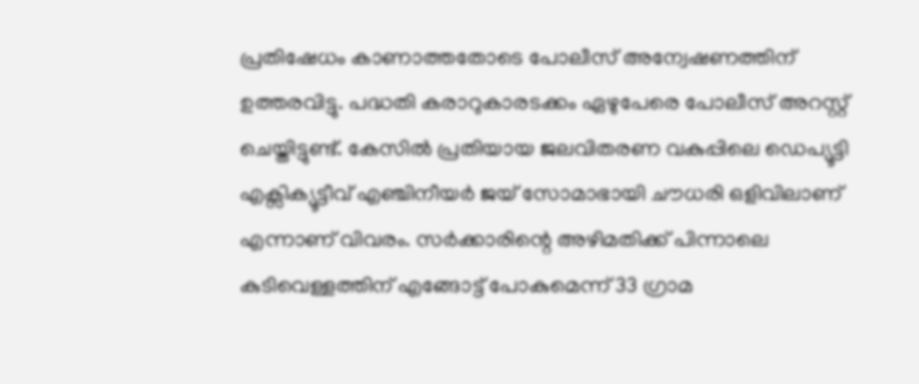പ്രതിഷേധം കാണാത്തതോടെ പോലീസ് അന്വേഷണത്തിന് ഉത്തരവിട്ടു. പദ്ധതി കരാറുകാരടക്കം ഏഴുപേരെ പോലീസ് അറസ്റ്റ് ചെയ്തിട്ടുണ്ട്. കേസിൽ പ്രതിയായ ജലവിതരണ വകുപ്പിലെ ഡെപ്യൂട്ടി എക്സിക്യൂട്ടീവ് എഞ്ചിനീയർ ജയ് സോമാഭായി ചൗധരി ഒളിവിലാണ് എന്നാണ് വിവരം. സർക്കാരിന്റെ അഴിമതിക്ക് പിന്നാലെ കുടിവെള്ളത്തിന് എങ്ങോട്ട് പോകുമെന്ന് 33 ഗ്രാമ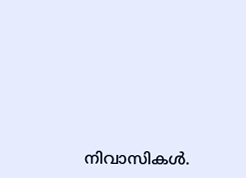നിവാസികൾ.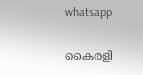whatsapp

കൈരളി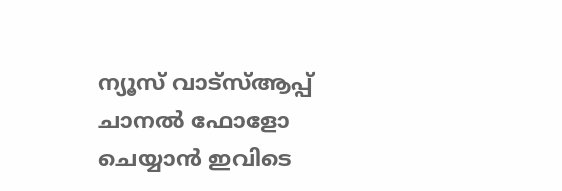ന്യൂസ് വാട്‌സ്ആപ്പ് ചാനല്‍ ഫോളോ ചെയ്യാന്‍ ഇവിടെ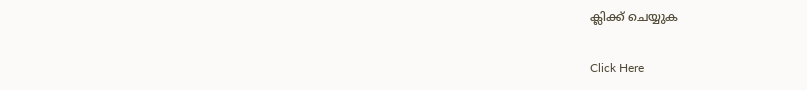ക്ലിക്ക് ചെയ്യുക

Click Here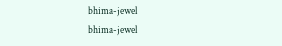bhima-jewel
bhima-jewel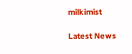milkimist

Latest News